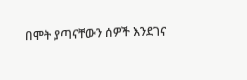በሞት ያጣናቸውን ሰዎች እንደገና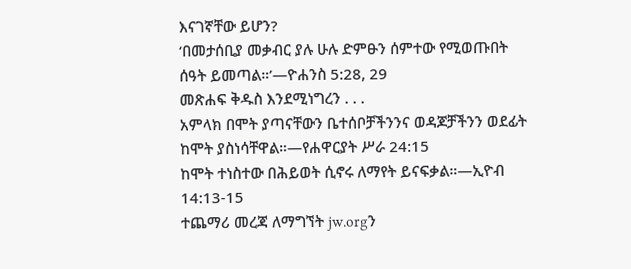እናገኛቸው ይሆን?
‘በመታሰቢያ መቃብር ያሉ ሁሉ ድምፁን ሰምተው የሚወጡበት ሰዓት ይመጣል።’—ዮሐንስ 5:28, 29
መጽሐፍ ቅዱስ እንደሚነግረን . . .
አምላክ በሞት ያጣናቸውን ቤተሰቦቻችንንና ወዳጆቻችንን ወደፊት ከሞት ያስነሳቸዋል።—የሐዋርያት ሥራ 24:15
ከሞት ተነስተው በሕይወት ሲኖሩ ለማየት ይናፍቃል።—ኢዮብ 14:13-15
ተጨማሪ መረጃ ለማግኘት jw.orgን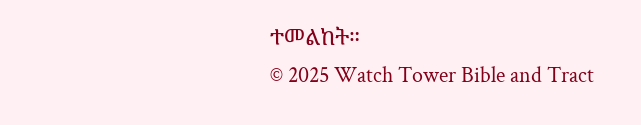ተመልከት።
© 2025 Watch Tower Bible and Tract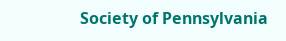Society of Pennsylvania